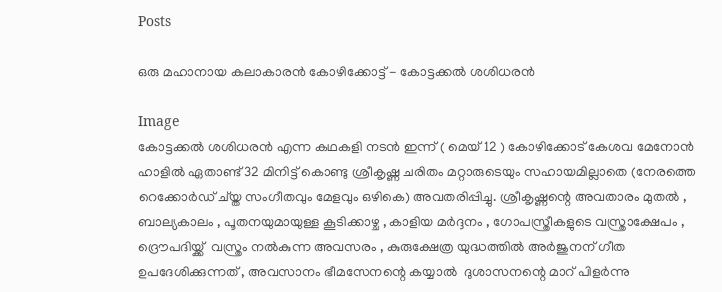Posts

ഒരു മഹാനായ കലാകാരന്‍ കോഴിക്കോട്ട് - കോട്ടക്കല്‍ ശശിധരന്‍

Image
കോട്ടക്കല്‍ ശശിധരന്‍ എന്ന കഥകളി നടന്‍ ഇന്ന് ( മെയ്‌ 12 ) കോഴിക്കോട് കേശവ മേനോന്‍ ഹാളില്‍ ഏതാണ്ട് 32 മിനിട്ട് കൊണ്ടു ശ്രീകൃഷ്ണ ചരിതം മറ്റാരുടെയും സഹായമില്ലാതെ (നേരത്തെ റെക്കോര്‍ഡ്‌ ച്യ്ത സംഗീതവും മേളവും ഒഴികെ) അവതരിപ്പിച്ചു. ശ്രീകൃഷ്ണന്റെ അവതാരം മുതല്‍ , ബാല്യകാലം , പൂതനയുമായുള്ള കൂടിക്കാഴ്ച , കാളിയ മര്‍ദ്ദനം , ഗോപസ്ത്രീകളുടെ വസ്ത്രാക്ഷേപം , ദ്രൌപദിയ്ക്ക്  വസ്ത്രം നല്‍കുന്ന അവസരം , കുരുക്ഷേത്ര യുദ്ധത്തില്‍ അര്‍ജുനന് ഗീത ഉപദേശിക്കുന്നത് , അവസാനം ഭീമസേനന്റെ കയ്യാല്‍  ദുശാസനന്റെ മാറ് പിളര്‍ന്നു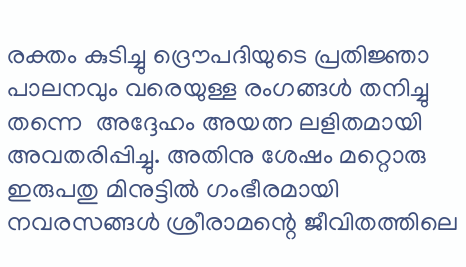രക്തം കുടിച്ചു ദ്രൌപദിയുടെ പ്രതിജ്ഞാ പാലനവും വരെയുള്ള രംഗങ്ങള്‍ തനിച്ചു തന്നെ  അദ്ദേഹം അയത്ന ലളിതമായി അവതരിപ്പിച്ചു. അതിനു ശേഷം മറ്റൊരു ഇരുപതു മിനുട്ടില്‍ ഗംഭീരമായി നവരസങ്ങള്‍ ശ്രീരാമന്റെ ജീവിതത്തിലെ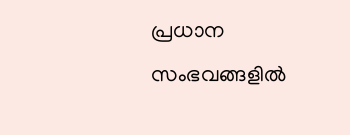പ്രധാന സംഭവങ്ങളില്‍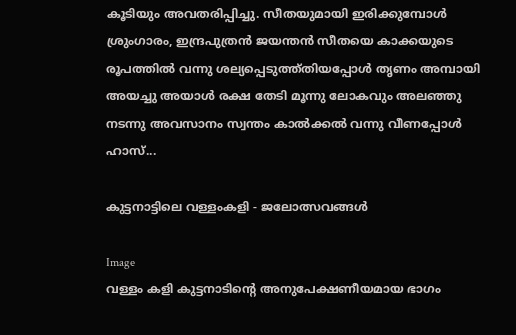കൂടിയും അവതരിപ്പിച്ചു. സീതയുമായി ഇരിക്കുമ്പോള്‍  ശ്രുംഗാരം, ഇന്ദ്രപുത്രന്‍ ജയന്തന്‍ സീതയെ കാക്കയുടെ രൂപത്തില്‍ വന്നു ശല്യപ്പെടുത്ത്തിയപ്പോള്‍ തൃണം അമ്പായി അയച്ചു അയാള്‍ രക്ഷ തേടി മൂന്നു ലോകവും അലഞ്ഞു നടന്നു അവസാനം സ്വന്തം കാല്‍ക്കല്‍ വന്നു വീണപ്പോള്‍ ഹാസ്...

കുട്ടനാട്ടിലെ വള്ളംകളി - ജലോത്സവങ്ങൾ

Image
വള്ളം കളി കുട്ടനാടിന്റെ അനുപേക്ഷണീയമായ ഭാഗം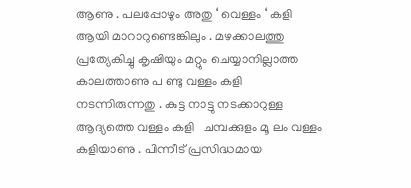ആണു . പലപ്പോഴും അതു ‘ വെള്ളം ‘ കളി ആയി മാറാറുണ്ടെങ്കിലും . മഴക്കാലത്തു പ്രത്യേകിച്ചു കൃഷിയും മറ്റും ചെയ്യാനില്ലാത്ത കാലത്താണു പ ണ്ടു വള്ളം കളി നടന്നിരുന്നതു . കുട്ട നാട്ടു നടക്കാറുള്ള ആദ്യത്തെ വള്ളം കളി   ചമ്പക്കുളം മൂ ലം വള്ളം കളിയാണു . പിന്നീട് പ്രസിദ്ധമായ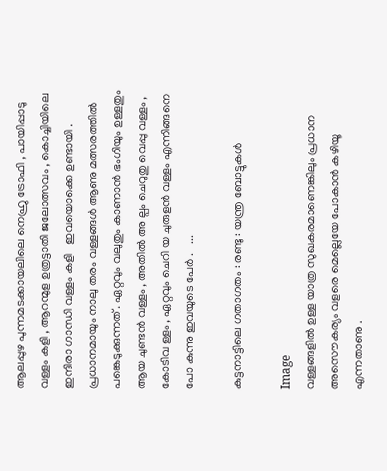ആലപ്പുഴ പുന്നമടക്കായലിലെ നെഹ്രു ട്രോഫി , പായിപ്പാടു വള്ളം കളി , ആറന്മുള ഉത്രട്ടാതി ജലോത്സവം , കൊച്ചിയിലെ ഇന്ദിരാ ഗാന്ധി വള്ളം കളി   ഇവയൊക്കെ ഉണ്ടായി .                                                              പ്രധാനമായും നാലു തരം വള്ളങ്ങൾ ആണു മത്സരത്തിൽ പങ്കെടുക്കുന്നത് . ഏറ്റവും വലുതും കാണാൻ ഭംഗിയും ഉള്ളതും ആയ ചുണ്ടൻ വള്ളം , അതിൽ അ ല്പം ചെറുതു വെപ്പു വള്ളം ,   കോടിവ ള്ളം , ഏറ്റവും ചെറി യ ചുരുളൻ വള്ളം എന്നിങ്ങനെ പോ കുന്നു ഇവയുടെ പേർ .   ...

കുട്ടനാട്ടിലെ ഗതാഗതം : രണ്ടു : യന്ത്ര ബോട്ടുകൾ

Image
വള്ളങ്ങളിൽ ഉള്ള യാത്ര സുഖകരമാണെങ്കിലും പ്രധാന അസൌകര്യം വളരെ മെല്ലെയേ പോകാൻ കഴിയൂ എന്നതാണു .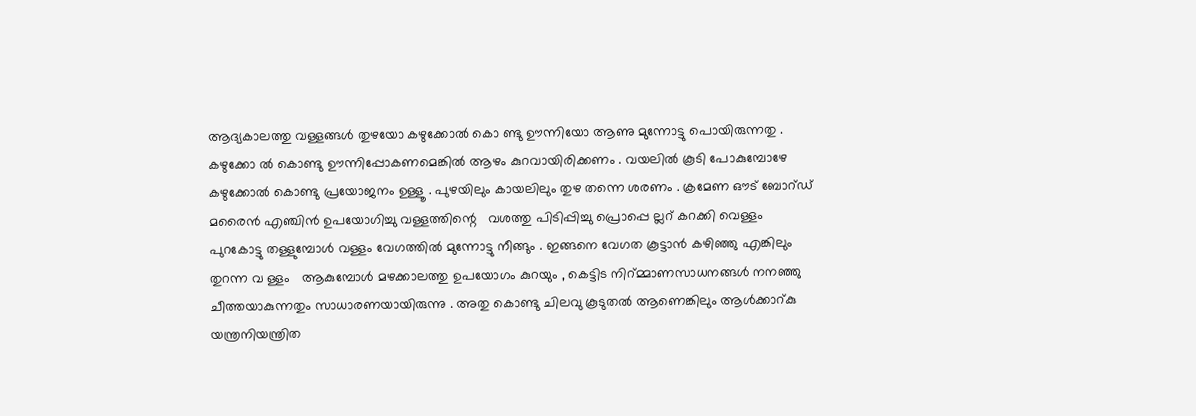ആദ്യകാലത്തു വള്ളങ്ങൾ തുഴയോ കഴുക്കോൽ കൊ ണ്ടു ഊന്നിയോ ആണു മുന്നോട്ടു പൊയിരുന്നതു . കഴുക്കോ ൽ കൊണ്ടു ഊന്നിപ്പോകണമെങ്കിൽ ആഴം കുറവായിരിക്കണം . വയലിൽ കൂടി പോകുമ്പോഴേ കഴുക്കോൽ കൊണ്ടു പ്രയോജനം ഉള്ളൂ . പുഴയിലും കായലിലും തുഴ തന്നെ ശരണം . ക്രമേണ ഔട് ബോറ്ഡ് മരൈൻ എഞ്ചിൻ ഉപയോഗിച്ചു വള്ളത്തിന്റെ   വശത്തു പിടിപ്പിച്ചു പ്രൊപ്പെ ല്ലറ് കറക്കി വെള്ളം പുറകോട്ടു തള്ളുമ്പോൾ വള്ളം വേഗത്തിൽ മുന്നോട്ടു നീങ്ങും . ഇങ്ങനെ വേഗത കൂട്ടാൻ കഴിഞ്ഞു എങ്കിലും   തുറന്ന വ ള്ളം   ആകുമ്പോൾ മഴക്കാലത്തു ഉപയോഗം കുറയും , കെട്ടിട നിറ്മ്മാണസാധനങ്ങൾ നനഞ്ഞു ചീത്തയാകുന്നതും സാധാരണയായിരുന്നു . അതു കൊണ്ടു ചിലവു കൂടുതൽ ആണെങ്കിലും ആൾക്കാറ്കു യന്ത്രനിയന്ത്രിത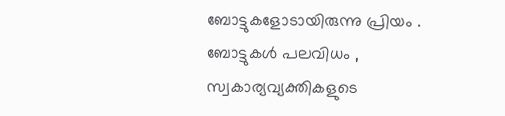ബോട്ടുകളോടായിരുന്നു പ്രിയം . ബോട്ടുകൾ പലവിധം , സ്വകാര്യവ്യക്തികളുടെ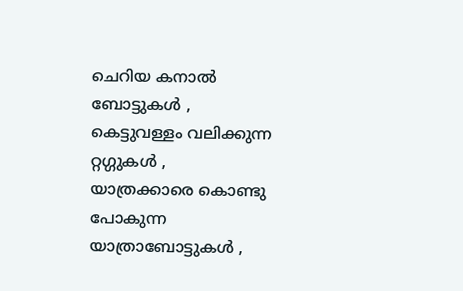ചെറിയ കനാൽ ബോട്ടുകൾ , കെട്ടുവള്ളം വലിക്കുന്ന റ്റഗ്ഗുകൾ , യാത്രക്കാരെ കൊണ്ടു പോകുന്ന   യാത്രാബോട്ടുകൾ ,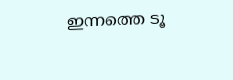ഇന്നത്തെ ടൂ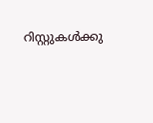റിസ്റ്റുകൾക്കു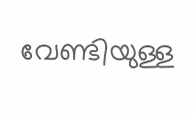വേണ്ടിയുള്ള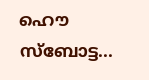ഹൌ സ്ബോട്ട...